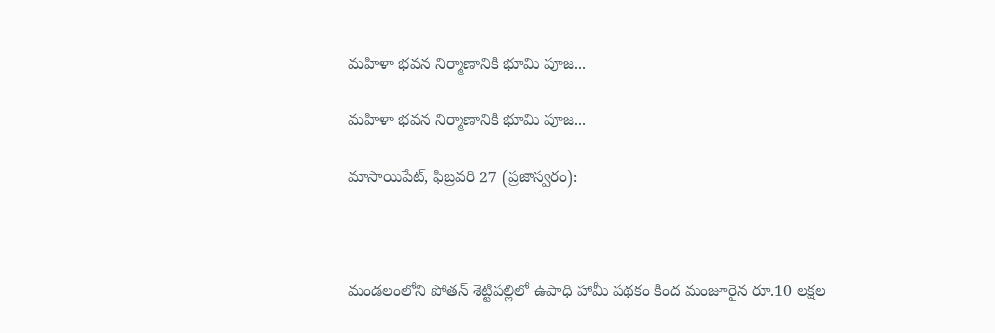మహిళా భవన నిర్మాణానికి భూమి పూజ...

మహిళా భవన నిర్మాణానికి భూమి పూజ...

మాసాయిపేట్, ఫిబ్రవరి 27 (ప్రజాస్వరం):



మండలంలోని పోతన్ శెట్టిపల్లిలో ఉపాధి హామీ పథకం కింద మంజూరైన రూ.10 లక్షల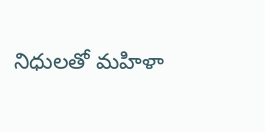నిధులతో మహిళా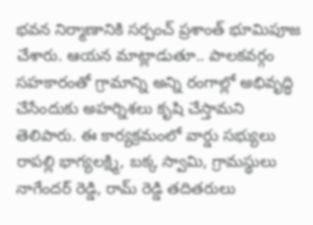భవన నిర్మాణానికి సర్పంచ్ ప్రశాంత్ భూమిపూజ చేశారు. ఆయన మాట్లాడుతూ.. పాలకవర్గం సహకారంతో గ్రామాన్ని అన్ని రంగాల్లో అభివృద్ధి చేసేందుకు అహర్నిశలు కృషి చేస్తామని తెలిపారు. ఈ కార్యక్రమంలో వార్డు సభ్యులు రాపల్లి భాగ్యలక్ష్మి, బక్క స్వామి, గ్రామస్థులు నాగేందర్ రెడ్డి, రామ్ రెడ్డి తదితరులు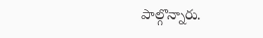పాల్గొన్నారు.